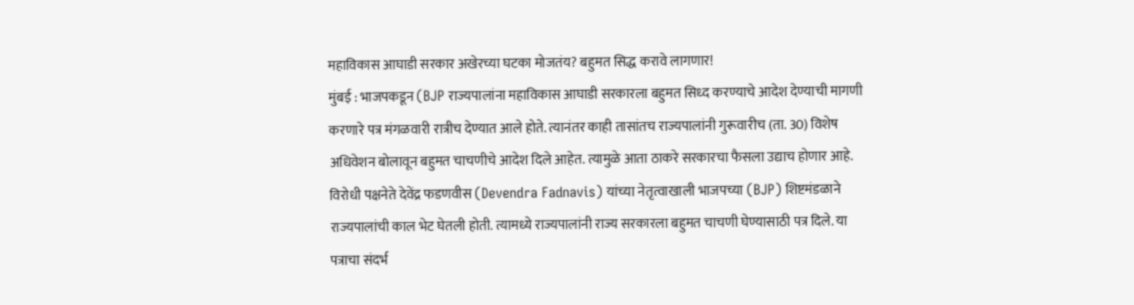महाविकास आघाडी सरकार अखेरच्या घटका मोजतंय? बहुमत सिद्ध करावे लागणार!
मुंबई : भाजपकडून (BJP राज्यपालांना महाविकास आघाडी सरकारला बहुमत सिध्द करण्याचे आदेश देण्याची मागणी करणारे पत्र मंगळवारी रात्रीच देण्यात आले होते. त्यानंतर काही तासांतच राज्यपालांनी गुरूवारीच (ता. 30) विशेष अधिवेशन बोलावून बहुमत चाचणीचे आदेश दिले आहेत. त्यामुळे आता ठाकरे सरकारचा फैसला उद्याच होणार आहे.
विरोधी पक्षनेते देवेंद्र फडणवीस (Devendra Fadnavis) यांच्या नेतृत्वाखाली भाजपच्या (BJP) शिष्टमंडळाने राज्यपालांची काल भेट घेतली होती. त्यामध्ये राज्यपालांनी राज्य सरकारला बहुमत चाचणी घेण्यासाठी पत्र दिले. या पत्राचा संदर्भ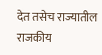देत तसेच राज्यातील राजकीय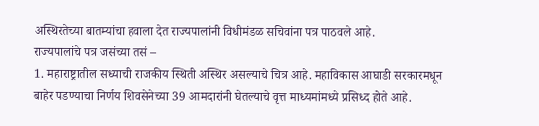अस्थिरतेच्या बातम्यांचा हवाला देत राज्यपालांनी विधीमंडळ सचिवांना पत्र पाठवले आहे.
राज्यपालांचे पत्र जसंच्या तसं –
1. महाराष्ट्रातील सध्याची राजकीय स्थिती अस्थिर असल्याचे चित्र आहे. महाविकास आघाडी सरकारमधून बाहेर पडण्याचा निर्णय शिवसेनेच्या 39 आमदारांनी घेतल्याचे वृत्त माध्यमांमध्ये प्रसिध्द होते आहे.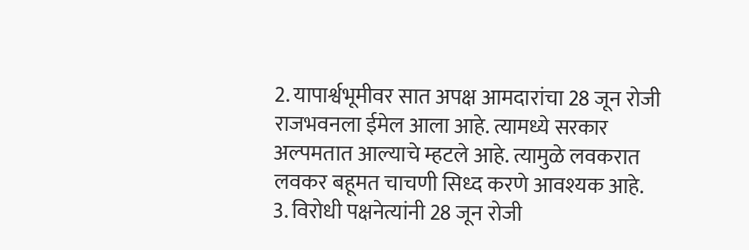2. यापार्श्वभूमीवर सात अपक्ष आमदारांचा 28 जून रोजी राजभवनला ईमेल आला आहे. त्यामध्ये सरकार अल्पमतात आल्याचे म्हटले आहे. त्यामुळे लवकरात लवकर बहूमत चाचणी सिध्द करणे आवश्यक आहे.
3. विरोधी पक्षनेत्यांनी 28 जून रोजी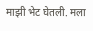माझी भेट घेतली. मला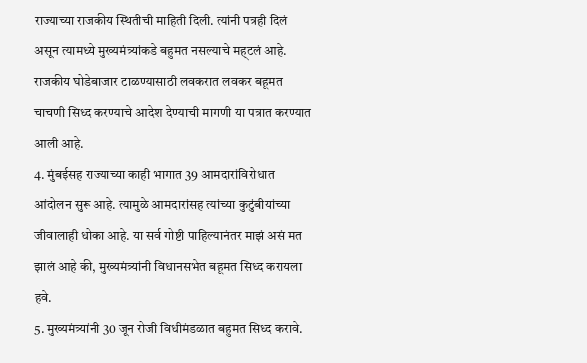राज्याच्या राजकीय स्थितीची माहिती दिली. त्यांनी पत्रही दिलं असून त्यामध्ये मुख्यमंत्र्यांकडे बहुमत नसल्याचे मह्टलं आहे. राजकीय घोडेबाजार टाळण्यासाठी लवकरात लवकर बहूमत चाचणी सिध्द करण्याचे आदेश देण्याची मागणी या पत्रात करण्यात आली आहे.
4. मुंबईसह राज्याच्या काही भागात 39 आमदारांविरोधात आंदोलन सुरू आहे. त्यामुळे आमदारांसह त्यांच्या कुटुंबीयांच्या जीवालाही धोका आहे. या सर्व गोष्टी पाहिल्यानंतर माझं असं मत झालं आहे की, मुख्यमंत्र्यांनी विधानसभेत बहूमत सिध्द करायला हवे.
5. मुख्यमंत्र्यांनी 30 जून रोजी विधीमंडळात बहुमत सिध्द करावे.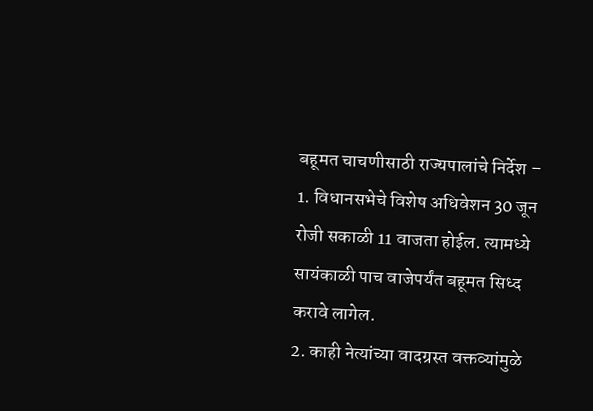बहूमत चाचणीसाठी राज्यपालांचे निर्देश –
1. विधानसभेचे विशेष अधिवेशन 30 जून रोजी सकाळी 11 वाजता होईल. त्यामध्ये सायंकाळी पाच वाजेपर्यंत बहूमत सिध्द करावे लागेल.
2. काही नेत्यांच्या वादग्रस्त वक्तव्यांमुळे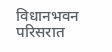विधानभवन परिसरात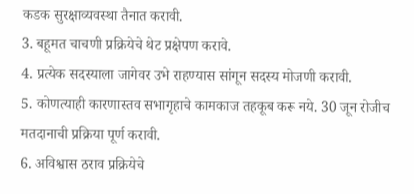कडक सुरक्षाव्यवस्था तैनात करावी.
3. बहूमत चाचणी प्रक्रियेचे थेट प्रक्षेपण करावे.
4. प्रत्येक सदस्याला जागेवर उभे राहण्यास सांगून सदस्य मोजणी करावी.
5. कोणत्याही कारणास्तव सभागृहाचे कामकाज तहकूब करू नये. 30 जून रोजीच मतदानाची प्रक्रिया पूर्ण करावी.
6. अविश्वास ठराव प्रक्रियेचे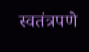स्वतंत्रपणे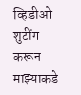व्हिडीओ शुटींग करून माझ्याकडे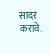सादर करावे.